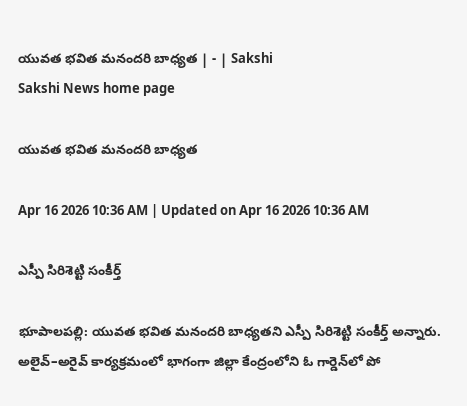యువత భవిత మనందరి బాధ్యత | - | Sakshi
Sakshi News home page

యువత భవిత మనందరి బాధ్యత

Apr 16 2026 10:36 AM | Updated on Apr 16 2026 10:36 AM

ఎస్పీ సిరిశెట్టి సంకీర్త్‌

భూపాలపల్లి: యువత భవిత మనందరి బాధ్యతని ఎస్పీ సిరిశెట్టి సంకీర్త్‌ అన్నారు. అలైవ్‌–అరైవ్‌ కార్యక్రమంలో భాగంగా జిల్లా కేంద్రంలోని ఓ గార్డెన్‌లో పో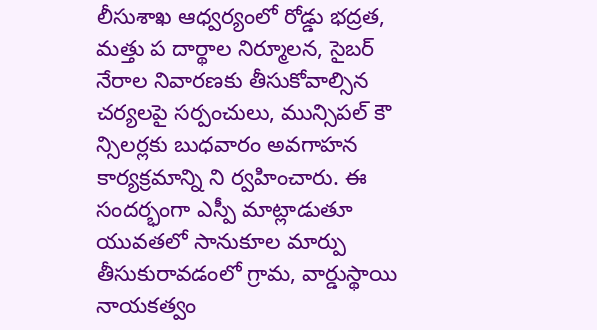లీసుశాఖ ఆధ్వర్యంలో రోడ్డు భద్రత, మత్తు ప దార్థాల నిర్మూలన, సైబర్‌ నేరాల నివారణకు తీసుకోవాల్సిన చర్యలపై సర్పంచులు, మున్సిపల్‌ కౌ న్సిలర్లకు బుధవారం అవగాహన కార్యక్రమాన్ని ని ర్వహించారు. ఈ సందర్భంగా ఎస్పీ మాట్లాడుతూ యువతలో సానుకూల మార్పు తీసుకురావడంలో గ్రామ, వార్డుస్థాయి నాయకత్వం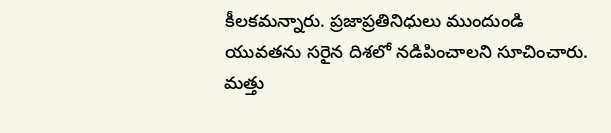కీలకమన్నారు. ప్రజాప్రతినిధులు ముందుండి యువతను సరైన దిశలో నడిపించాలని సూచించారు. మత్తు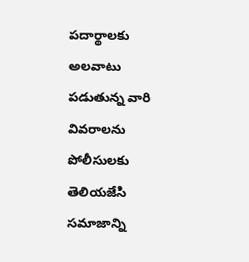పదార్థాలకు అలవాటు పడుతున్న వారి వివరాలను పోలీసులకు తెలియజేసి సమాజాన్ని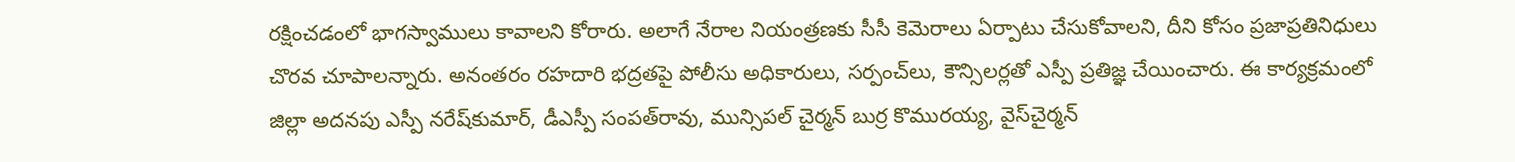రక్షించడంలో భాగస్వాములు కావాలని కోరారు. అలాగే నేరాల నియంత్రణకు సీసీ కెమెరాలు ఏర్పాటు చేసుకోవాలని, దీని కోసం ప్రజాప్రతినిధులు చొరవ చూపాలన్నారు. అనంతరం రహదారి భద్రతపై పోలీసు అధికారులు, సర్పంచ్‌లు, కౌన్సిలర్లతో ఎస్పీ ప్రతిజ్ఞ చేయించారు. ఈ కార్యక్రమంలో జిల్లా అదనపు ఎస్పీ నరేష్‌కుమార్‌, డీఎస్పీ సంపత్‌రావు, మున్సిపల్‌ చైర్మన్‌ బుర్ర కొమురయ్య, వైస్‌చైర్మన్‌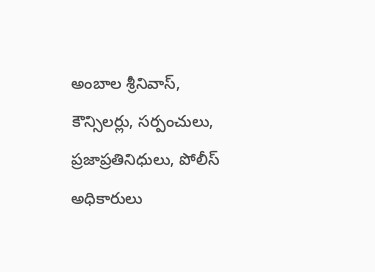అంబాల శ్రీనివాస్‌, కౌన్సిలర్లు, సర్పంచులు, ప్రజాప్రతినిధులు, పోలీస్‌ అధికారులు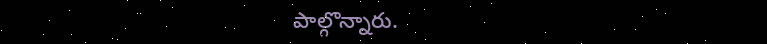పాల్గొన్నారు.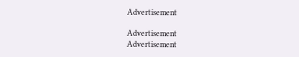Advertisement

Advertisement
Advertisement